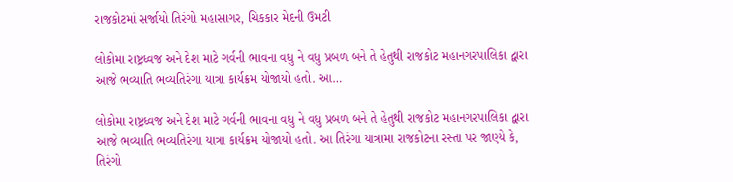રાજકોટમાં સર્જાયો તિરંગો મહાસાગર, ચિકકાર મેદની ઉમટી

લોકોમા રાષ્ટ્રધ્વજ અને દેશ માટે ગર્વની ભાવના વધુ ને વધુ પ્રબળ બને તે હેતુથી રાજકોટ મહાનગરપાલિકા દ્વારા આજે ભવ્યાતિ ભવ્યતિરંગા યાત્રા કાર્યક્રમ યોજાયો હતો. આ…

લોકોમા રાષ્ટ્રધ્વજ અને દેશ માટે ગર્વની ભાવના વધુ ને વધુ પ્રબળ બને તે હેતુથી રાજકોટ મહાનગરપાલિકા દ્વારા આજે ભવ્યાતિ ભવ્યતિરંગા યાત્રા કાર્યક્રમ યોજાયો હતો. આ તિરંગા યાત્રામા રાજકોટના રસ્તા પર જાણ્યે કે, તિરંગો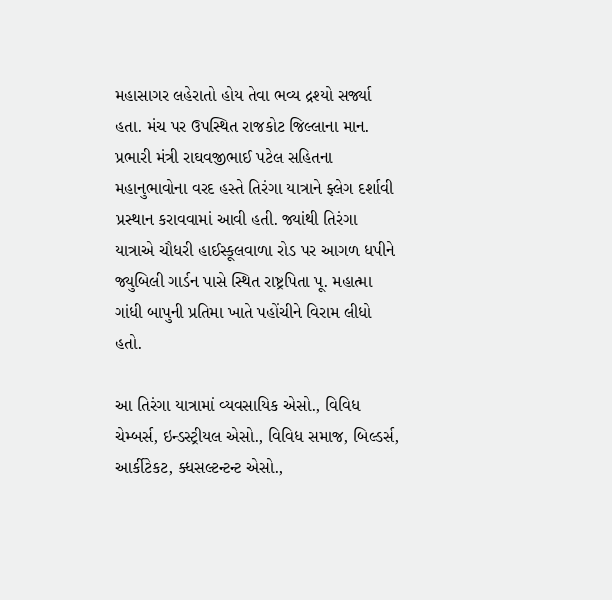મહાસાગર લહેરાતો હોય તેવા ભવ્ય દ્રશ્યો સર્જ્યા હતા. મંચ પર ઉપસ્થિત રાજકોટ જિલ્લાના માન. પ્રભારી મંત્રી રાઘવજીભાઈ પટેલ સહિતના મહાનુભાવોના વરદ હસ્તે તિરંગા યાત્રાને ફ્લેગ દર્શાવી પ્રસ્થાન કરાવવામાં આવી હતી. જ્યાંથી તિરંગા યાત્રાએ ચૌધરી હાઈસ્કૂલવાળા રોડ પર આગળ ધપીને જ્યુબિલી ગાર્ડન પાસે સ્થિત રાષ્ટ્રપિતા પૂ. મહાત્મા ગાંધી બાપુની પ્રતિમા ખાતે પહોંચીને વિરામ લીધો હતો.

આ તિરંગા યાત્રામાં વ્યવસાયિક એસો., વિવિધ ચેમ્બર્સ, ઇન્ડસ્ટ્રીયલ એસો., વિવિધ સમાજ, બિલ્ડર્સ, આર્કીટેકટ, ક્ધસલ્ટન્ટન્ટ એસો.,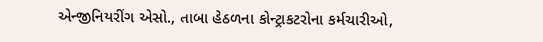એન્જીનિયરીંગ એસો., તાબા હેઠળના કોન્ટ્રાકટરોના કર્મચારીઓ,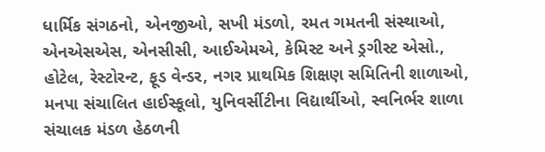ધાર્મિક સંગઠનો, એનજીઓ, સખી મંડળો, રમત ગમતની સંસ્થાઓ, એનએસએસ, એનસીસી, આઈએમએ, કેમિસ્ટ અને ડ્રગીસ્ટ એસો., હોટેલ, રેસ્ટોરન્ટ, ફૂડ વેન્ડર, નગર પ્રાથમિક શિક્ષણ સમિતિની શાળાઓ, મનપા સંચાલિત હાઈસ્કૂલો, યુનિવર્સીટીના વિદ્યાર્થીઓ, સ્વનિર્ભર શાળા સંચાલક મંડળ હેઠળની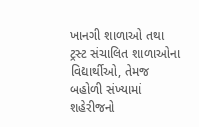ખાનગી શાળાઓ તથા ટ્રસ્ટ સંચાલિત શાળાઓના વિદ્યાર્થીઓ, તેમજ બહોળી સંખ્યામાં શહેરીજનો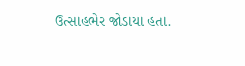ઉત્સાહભેર જોડાયા હતા.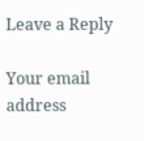Leave a Reply

Your email address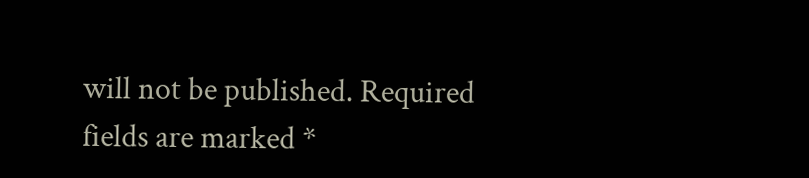will not be published. Required fields are marked *